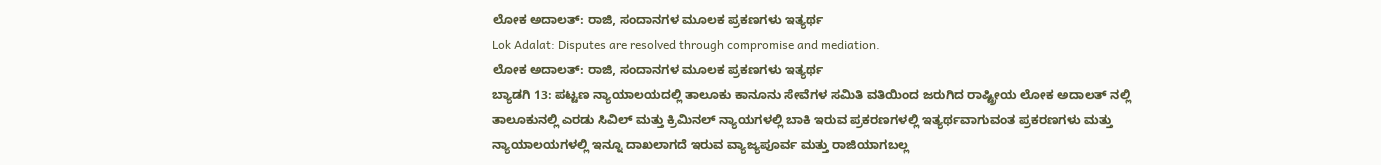ಲೋಕ ಅದಾಲತ್: ರಾಜಿ, ಸಂದಾನಗಳ ಮೂಲಕ ಪ್ರಕಣಗಳು ಇತ್ಯರ್ಥ
Lok Adalat: Disputes are resolved through compromise and mediation.
ಲೋಕ ಅದಾಲತ್: ರಾಜಿ, ಸಂದಾನಗಳ ಮೂಲಕ ಪ್ರಕಣಗಳು ಇತ್ಯರ್ಥ
ಬ್ಯಾಡಗಿ 13: ಪಟ್ಟಣ ನ್ಯಾಯಾಲಯದಲ್ಲಿ ತಾಲೂಕು ಕಾನೂನು ಸೇವೆಗಳ ಸಮಿತಿ ವತಿಯಿಂದ ಜರುಗಿದ ರಾಷ್ಟ್ರೀಯ ಲೋಕ ಅದಾಲತ್ ನಲ್ಲಿ ತಾಲೂಕುನಲ್ಲಿ ಎರಡು ಸಿವಿಲ್ ಮತ್ತು ಕ್ರಿಮಿನಲ್ ನ್ಯಾಯಗಳಲ್ಲಿ ಬಾಕಿ ಇರುವ ಪ್ರಕರಣಗಳಲ್ಲಿ ಇತ್ಯರ್ಥವಾಗುವಂತ ಪ್ರಕರಣಗಳು ಮತ್ತು ನ್ಯಾಯಾಲಯಗಳಲ್ಲಿ ಇನ್ನೂ ದಾಖಲಾಗದೆ ಇರುವ ವ್ಯಾಜ್ಯಪೂರ್ವ ಮತ್ತು ರಾಜಿಯಾಗಬಲ್ಲ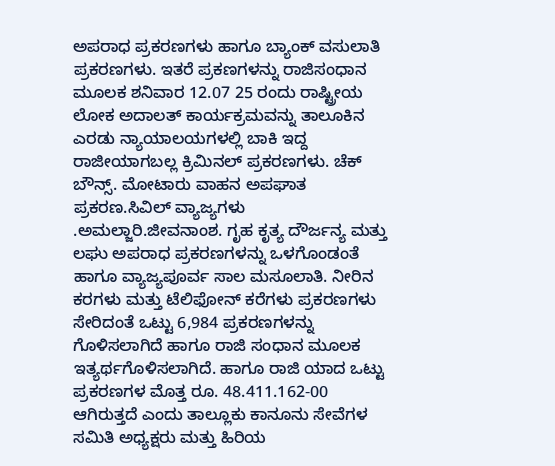ಅಪರಾಧ ಪ್ರಕರಣಗಳು ಹಾಗೂ ಬ್ಯಾಂಕ್ ವಸುಲಾತಿ ಪ್ರಕರಣಗಳು. ಇತರೆ ಪ್ರಕಣಗಳನ್ನು ರಾಜಿಸಂಧಾನ ಮೂಲಕ ಶನಿವಾರ 12.07 25 ರಂದು ರಾಷ್ಟ್ರೀಯ ಲೋಕ ಅದಾಲತ್ ಕಾರ್ಯಕ್ರಮವನ್ನು ತಾಲೂಕಿನ ಎರಡು ನ್ಯಾಯಾಲಯಗಳಲ್ಲಿ ಬಾಕಿ ಇದ್ದ ರಾಜೀಯಾಗಬಲ್ಲ ಕ್ರಿಮಿನಲ್ ಪ್ರಕರಣಗಳು. ಚೆಕ್ ಬೌನ್ಸ್. ಮೋಟಾರು ವಾಹನ ಅಪಘಾತ ಪ್ರಕರಣ.ಸಿವಿಲ್ ವ್ಯಾಜ್ಯಗಳು .ಅಮಲ್ಜಾರಿ.ಜೀವನಾಂಶ. ಗೃಹ ಕೃತ್ಯ ದೌರ್ಜನ್ಯ ಮತ್ತು ಲಘು ಅಪರಾಧ ಪ್ರಕರಣಗಳನ್ನು ಒಳಗೊಂಡಂತೆ ಹಾಗೂ ವ್ಯಾಜ್ಯಪೂರ್ವ ಸಾಲ ಮಸೂಲಾತಿ. ನೀರಿನ ಕರಗಳು ಮತ್ತು ಟೆಲಿಫೋನ್ ಕರೆಗಳು ಪ್ರಕರಣಗಳು ಸೇರಿದಂತೆ ಒಟ್ಟು 6,984 ಪ್ರಕರಣಗಳನ್ನು ಗೊಳಿಸಲಾಗಿದೆ ಹಾಗೂ ರಾಜಿ ಸಂಧಾನ ಮೂಲಕ ಇತ್ಯರ್ಥಗೊಳಿಸಲಾಗಿದೆ. ಹಾಗೂ ರಾಜಿ ಯಾದ ಒಟ್ಟು ಪ್ರಕರಣಗಳ ಮೊತ್ತ ರೂ. 48.411.162-00 ಆಗಿರುತ್ತದೆ ಎಂದು ತಾಲ್ಲೂಕು ಕಾನೂನು ಸೇವೆಗಳ ಸಮಿತಿ ಅಧ್ಯಕ್ಷರು ಮತ್ತು ಹಿರಿಯ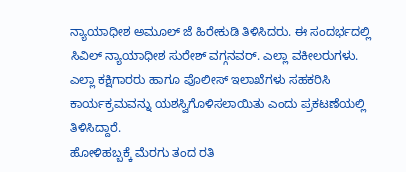ನ್ಯಾಯಾಧೀಶ ಅಮೂಲ್ ಜೆ ಹಿರೇಕುಡಿ ತಿಳಿಸಿದರು. ಈ ಸಂದರ್ಭದಲ್ಲಿ ಸಿವಿಲ್ ನ್ಯಾಯಾಧೀಶ ಸುರೇಶ್ ವಗ್ಗನವರ್. ಎಲ್ಲಾ ವಕೀಲರುಗಳು. ಎಲ್ಲಾ ಕಕ್ಷಿಗಾರರು ಹಾಗೂ ಪೊಲೀಸ್ ಇಲಾಖೆಗಳು ಸಹಕರಿಸಿ ಕಾರ್ಯಕ್ರಮವನ್ನು ಯಶಸ್ವಿಗೊಳಿಸಲಾಯಿತು ಎಂದು ಪ್ರಕಟಣೆಯಲ್ಲಿ ತಿಳಿಸಿದ್ದಾರೆ.
ಹೋಳಿಹಬ್ಬಕ್ಕೆ ಮೆರಗು ತಂದ ರತಿ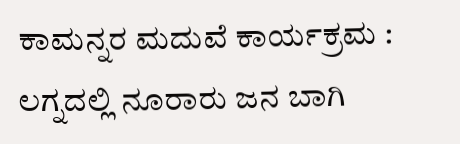ಕಾಮನ್ನರ ಮದುವೆ ಕಾರ್ಯಕ್ರಮ : ಲಗ್ನದಲ್ಲಿ ನೂರಾರು ಜನ ಬಾಗಿ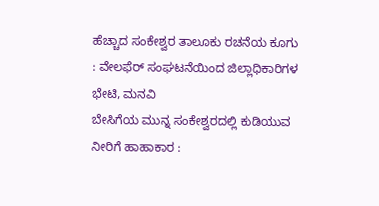ಹೆಚ್ಚಾದ ಸಂಕೇಶ್ವರ ತಾಲೂಕು ರಚನೆಯ ಕೂಗು : ವೇಲಫೆರ್ ಸಂಘಟನೆಯಿಂದ ಜಿಲ್ಲಾಧಿಕಾರಿಗಳ ಭೇಟಿ, ಮನವಿ
ಬೇಸಿಗೆಯ ಮುನ್ನ ಸಂಕೇಶ್ವರದಲ್ಲಿ ಕುಡಿಯುವ ನೀರಿಗೆ ಹಾಹಾಕಾರ :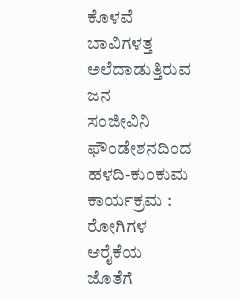ಕೊಳವೆ ಬಾವಿಗಳತ್ತ ಅಲೆದಾಡುತ್ತಿರುವ ಜನ
ಸಂಜೀವಿನಿ ಫೌಂಡೇಶನದಿಂದ ಹಳದಿ-ಕುಂಕುಮ ಕಾರ್ಯಕ್ರಮ : ರೋಗಿಗಳ ಆರೈಕೆಯ ಜೊತೆಗೆ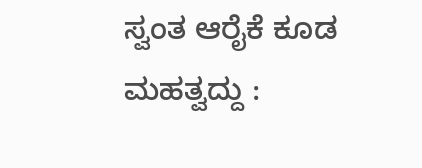ಸ್ವಂತ ಆರೈಕೆ ಕೂಡ ಮಹತ್ವದ್ದು :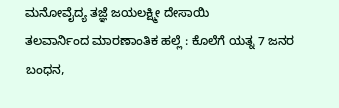ಮನೋವೈದ್ಯ ತಜ್ಞೆ ಜಯಲಕ್ಷ್ಮೀ ದೇಸಾಯಿ
ತಲವಾರ್ನಿಂದ ಮಾರಣಾಂತಿಕ ಹಲ್ಲೆ : ಕೊಲೆಗೆ ಯತ್ನ 7 ಜನರ ಬಂಧನ,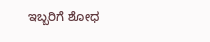ಇಬ್ಬರಿಗೆ ಶೋಧ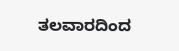ತಲವಾರದಿಂದ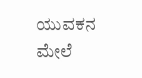ಯುವಕನ ಮೇಲೆ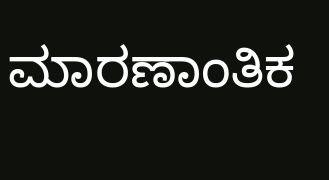ಮಾರಣಾಂತಿಕ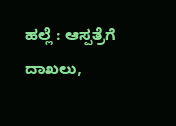ಹಲ್ಲೆ : ಆಸ್ಪತ್ರೆಗೆ ದಾಖಲು,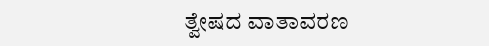ತ್ವೇಷದ ವಾತಾವರಣ